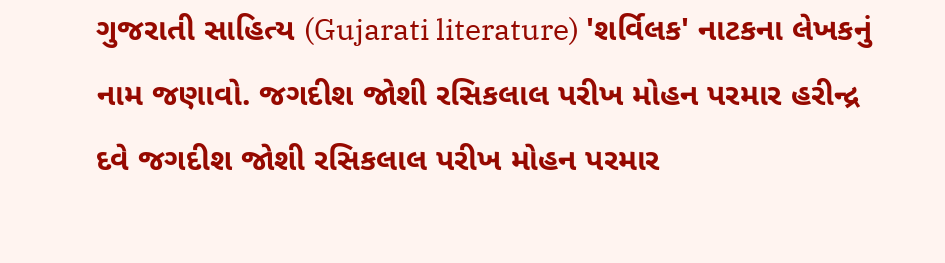ગુજરાતી સાહિત્ય (Gujarati literature) 'શર્વિલક' નાટકના લેખકનું નામ જણાવો. જગદીશ જોશી રસિકલાલ પરીખ મોહન પરમાર હરીન્દ્ર દવે જગદીશ જોશી રસિકલાલ પરીખ મોહન પરમાર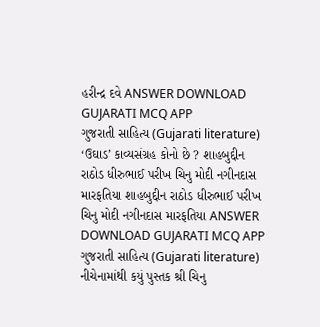હરીન્દ્ર દવે ANSWER DOWNLOAD GUJARATI MCQ APP
ગુજરાતી સાહિત્ય (Gujarati literature) ‘ઉઘાડ’ કાવ્યસંગ્રહ કોનો છે ? શાહબુદ્દીન રાઠોડ ધીરુભાઈ પરીખ ચિનુ મોદી નગીનદાસ મારફતિયા શાહબુદ્દીન રાઠોડ ધીરુભાઈ પરીખ ચિનુ મોદી નગીનદાસ મારફતિયા ANSWER DOWNLOAD GUJARATI MCQ APP
ગુજરાતી સાહિત્ય (Gujarati literature) નીચેનામાંથી કયું પુસ્તક શ્રી ચિનુ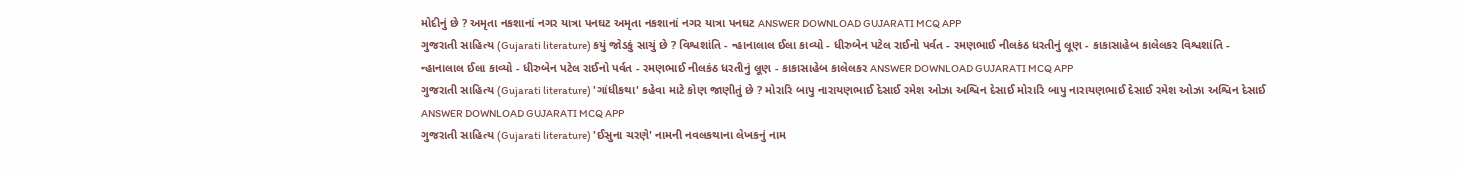મોદીનું છે ? અમૃતા નકશાનાં નગર યાત્રા પનઘટ અમૃતા નકશાનાં નગર યાત્રા પનઘટ ANSWER DOWNLOAD GUJARATI MCQ APP
ગુજરાતી સાહિત્ય (Gujarati literature) કયું જોડકું સાચું છે ? વિશ્વશાંતિ - ન્હાનાલાલ ઈલા કાવ્યો - ધીરુબેન પટેલ રાઈનો પર્વત - રમણભાઈ નીલકંઠ ધરતીનું લૂણ - કાકાસાહેબ કાલેલકર વિશ્વશાંતિ - ન્હાનાલાલ ઈલા કાવ્યો - ધીરુબેન પટેલ રાઈનો પર્વત - રમણભાઈ નીલકંઠ ધરતીનું લૂણ - કાકાસાહેબ કાલેલકર ANSWER DOWNLOAD GUJARATI MCQ APP
ગુજરાતી સાહિત્ય (Gujarati literature) 'ગાંધીકથા' કહેવા માટે કોણ જાણીતું છે ? મોરારિ બાપુ નારાયણભાઈ દેસાઈ રમેશ ઓઝા અશ્વિન દેસાઈ મોરારિ બાપુ નારાયણભાઈ દેસાઈ રમેશ ઓઝા અશ્વિન દેસાઈ ANSWER DOWNLOAD GUJARATI MCQ APP
ગુજરાતી સાહિત્ય (Gujarati literature) 'ઈસુના ચરણે' નામની નવલકથાના લેખકનું નામ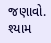જણાવો. શ્યામ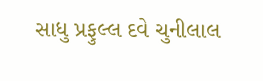સાધુ પ્રફુલ્લ દવે ચુનીલાલ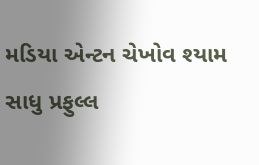મડિયા એન્ટન ચેખોવ શ્યામ સાધુ પ્રફુલ્લ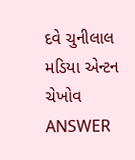દવે ચુનીલાલ મડિયા એન્ટન ચેખોવ ANSWER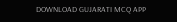DOWNLOAD GUJARATI MCQ APP